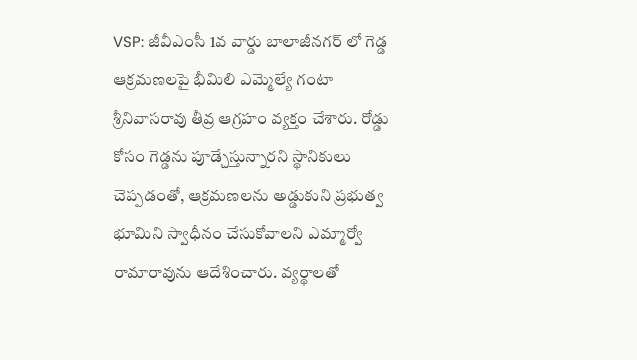VSP: జీవీఎంసీ 1వ వార్డు బాలాజీనగర్ లో గెడ్డ ఆక్రమణలపై భీమిలి ఎమ్మెల్యే గంటా శ్రీనివాసరావు తీవ్ర ఆగ్రహం వ్యక్తం చేశారు. రోడ్డు కోసం గెడ్డను పూడ్చేస్తున్నారని స్థానికులు చెప్పడంతో, ఆక్రమణలను అడ్డుకుని ప్రభుత్వ భూమిని స్వాధీనం చేసుకోవాలని ఎమ్మార్వో రామారావును ఆదేశించారు. వ్యర్థాలతో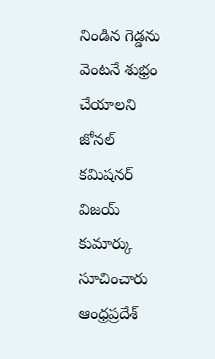నిండిన గెడ్డను వెంటనే శుభ్రం చేయాలని జోనల్ కమిషనర్ విజయ్ కుమార్కు సూచించారు
ఆంధ్రప్రదేశ్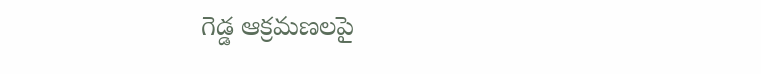గెడ్డ ఆక్రమణలపై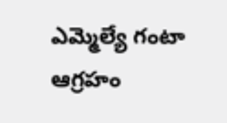ఎమ్మెల్యే గంటా ఆగ్రహం